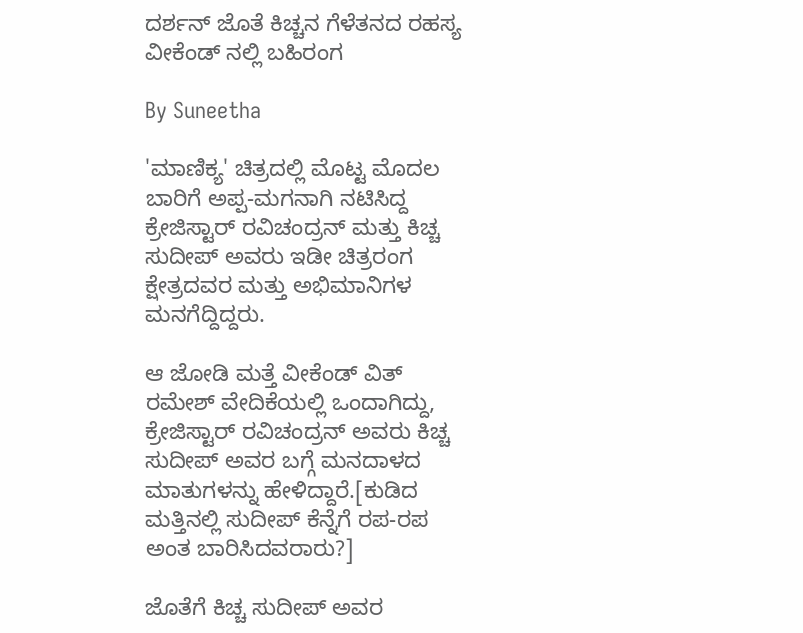ದರ್ಶನ್ ಜೊತೆ ಕಿಚ್ಚನ ಗೆಳೆತನದ ರಹಸ್ಯ ವೀಕೆಂಡ್ ನಲ್ಲಿ ಬಹಿರಂಗ

By Suneetha

'ಮಾಣಿಕ್ಯ' ಚಿತ್ರದಲ್ಲಿ ಮೊಟ್ಟ ಮೊದಲ ಬಾರಿಗೆ ಅಪ್ಪ-ಮಗನಾಗಿ ನಟಿಸಿದ್ದ ಕ್ರೇಜಿಸ್ಟಾರ್ ರವಿಚಂದ್ರನ್ ಮತ್ತು ಕಿಚ್ಚ ಸುದೀಪ್ ಅವರು ಇಡೀ ಚಿತ್ರರಂಗ ಕ್ಷೇತ್ರದವರ ಮತ್ತು ಅಭಿಮಾನಿಗಳ ಮನಗೆದ್ದಿದ್ದರು.

ಆ ಜೋಡಿ ಮತ್ತೆ ವೀಕೆಂಡ್ ವಿತ್ ರಮೇಶ್ ವೇದಿಕೆಯಲ್ಲಿ ಒಂದಾಗಿದ್ದು, ಕ್ರೇಜಿಸ್ಟಾರ್ ರವಿಚಂದ್ರನ್ ಅವರು ಕಿಚ್ಚ ಸುದೀಪ್ ಅವರ ಬಗ್ಗೆ ಮನದಾಳದ ಮಾತುಗಳನ್ನು ಹೇಳಿದ್ದಾರೆ.[ಕುಡಿದ ಮತ್ತಿನಲ್ಲಿ ಸುದೀಪ್ ಕೆನ್ನೆಗೆ ರಪ-ರಪ ಅಂತ ಬಾರಿಸಿದವರಾರು?]

ಜೊತೆಗೆ ಕಿಚ್ಚ ಸುದೀಪ್ ಅವರ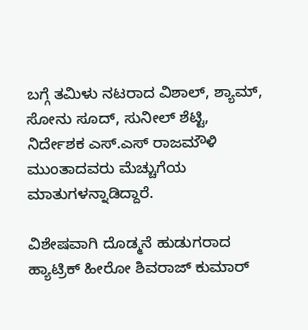ಬಗ್ಗೆ ತಮಿಳು ನಟರಾದ ವಿಶಾಲ್, ಶ್ಯಾಮ್, ಸೋನು ಸೂದ್, ಸುನೀಲ್ ಶೆಟ್ಟಿ, ನಿರ್ದೇಶಕ ಎಸ್.ಎಸ್ ರಾಜಮೌಳಿ ಮುಂತಾದವರು ಮೆಚ್ಚುಗೆಯ ಮಾತುಗಳನ್ನಾಡಿದ್ದಾರೆ.

ವಿಶೇಷವಾಗಿ ದೊಡ್ಮನೆ ಹುಡುಗರಾದ ಹ್ಯಾಟ್ರಿಕ್ ಹೀರೋ ಶಿವರಾಜ್ ಕುಮಾರ್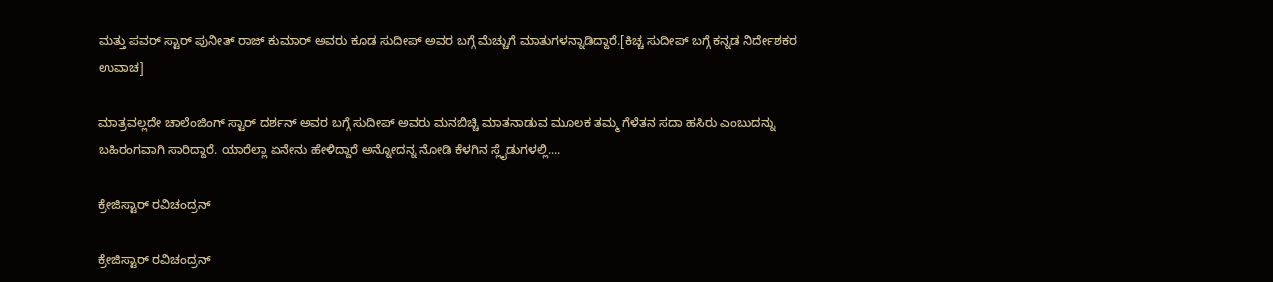ಮತ್ತು ಪವರ್ ಸ್ಟಾರ್ ಪುನೀತ್ ರಾಜ್ ಕುಮಾರ್ ಅವರು ಕೂಡ ಸುದೀಪ್ ಅವರ ಬಗ್ಗೆ ಮೆಚ್ಚುಗೆ ಮಾತುಗಳನ್ನಾಡಿದ್ದಾರೆ.[ಕಿಚ್ಚ ಸುದೀಪ್ ಬಗ್ಗೆ ಕನ್ನಡ ನಿರ್ದೇಶಕರ ಉವಾಚ]

ಮಾತ್ರವಲ್ಲದೇ ಚಾಲೆಂಜಿಂಗ್ ಸ್ಟಾರ್ ದರ್ಶನ್ ಅವರ ಬಗ್ಗೆ ಸುದೀಪ್ ಅವರು ಮನಬಿಚ್ಚಿ ಮಾತನಾಡುವ ಮೂಲಕ ತಮ್ಮ ಗೆಳೆತನ ಸದಾ ಹಸಿರು ಎಂಬುದನ್ನು ಬಹಿರಂಗವಾಗಿ ಸಾರಿದ್ದಾರೆ. ಯಾರೆಲ್ಲಾ ಏನೇನು ಹೇಳಿದ್ದಾರೆ ಅನ್ನೋದನ್ನ ನೋಡಿ ಕೆಳಗಿನ ಸ್ಲೈಡುಗಳಲ್ಲಿ....

ಕ್ರೇಜಿಸ್ಟಾರ್ ರವಿಚಂದ್ರನ್

ಕ್ರೇಜಿಸ್ಟಾರ್ ರವಿಚಂದ್ರನ್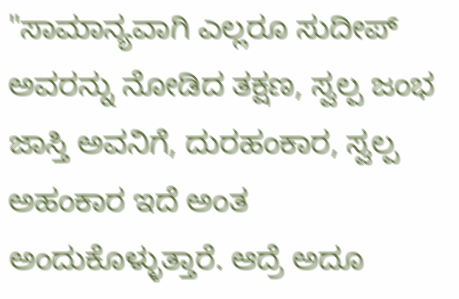"ಸಾಮಾನ್ಯವಾಗಿ ಎಲ್ಲರೂ ಸುದೀಪ್ ಅವರನ್ನು ನೋಡಿದ ತಕ್ಷಣ, ಸ್ವಲ್ಪ ಜಂಭ ಜಾಸ್ತಿ ಅವನಿಗೆ, ದುರಹಂಕಾರ, ಸ್ವಲ್ಪ ಅಹಂಕಾರ ಇದೆ ಅಂತ ಅಂದುಕೊಳ್ಳುತ್ತಾರೆ. ಆದ್ರೆ ಅದೂ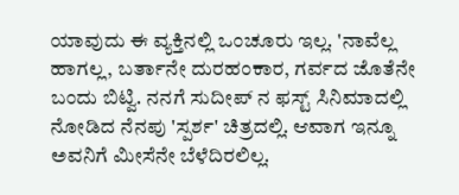ಯಾವುದು ಈ ವ್ಯಕ್ತಿನಲ್ಲಿ ಒಂಚೂರು ಇಲ್ಲ. 'ನಾವೆಲ್ಲ ಹಾಗಲ್ಲ, ಬರ್ತಾನೇ ದುರಹಂಕಾರ, ಗರ್ವದ ಜೊತೆನೇ ಬಂದು ಬಿಟ್ವಿ. ನನಗೆ ಸುದೀಪ್ ನ ಫಸ್ಟ್ ಸಿನಿಮಾದಲ್ಲಿ ನೋಡಿದ ನೆನಪು 'ಸ್ಪರ್ಶ' ಚಿತ್ರದಲ್ಲಿ. ಆವಾಗ ಇನ್ನೂ ಅವನಿಗೆ ಮೀಸೆನೇ ಬೆಳೆದಿರಲಿಲ್ಲ.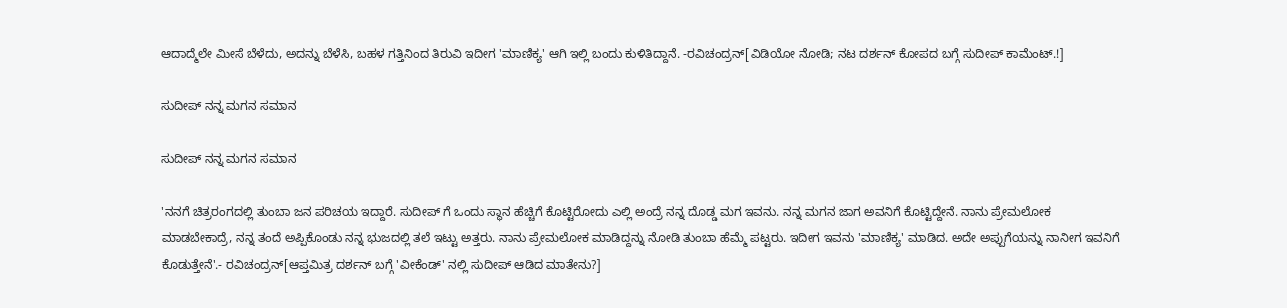ಆದಾದ್ಮೆಲೇ ಮೀಸೆ ಬೆಳೆದು, ಅದನ್ನು ಬೆಳೆಸಿ, ಬಹಳ ಗತ್ತಿನಿಂದ ತಿರುವಿ ಇದೀಗ 'ಮಾಣಿಕ್ಯ' ಆಗಿ ಇಲ್ಲಿ ಬಂದು ಕುಳಿತಿದ್ದಾನೆ. -ರವಿಚಂದ್ರನ್[ವಿಡಿಯೋ ನೋಡಿ; ನಟ ದರ್ಶನ್ ಕೋಪದ ಬಗ್ಗೆ ಸುದೀಪ್ ಕಾಮೆಂಟ್.!]

ಸುದೀಪ್ ನನ್ನ ಮಗನ ಸಮಾನ

ಸುದೀಪ್ ನನ್ನ ಮಗನ ಸಮಾನ

'ನನಗೆ ಚಿತ್ರರಂಗದಲ್ಲಿ ತುಂಬಾ ಜನ ಪರಿಚಯ ಇದ್ದಾರೆ. ಸುದೀಪ್ ಗೆ ಒಂದು ಸ್ಥಾನ ಹೆಚ್ಚಿಗೆ ಕೊಟ್ಟಿರೋದು ಎಲ್ಲಿ ಅಂದ್ರೆ ನನ್ನ ದೊಡ್ಡ ಮಗ ಇವನು. ನನ್ನ ಮಗನ ಜಾಗ ಅವನಿಗೆ ಕೊಟ್ಟಿದ್ದೇನೆ. ನಾನು ಪ್ರೇಮಲೋಕ ಮಾಡಬೇಕಾದ್ರೆ, ನನ್ನ ತಂದೆ ಅಪ್ಪಿಕೊಂಡು ನನ್ನ ಭುಜದಲ್ಲಿ ತಲೆ ಇಟ್ಟು ಅತ್ತರು. ನಾನು ಪ್ರೇಮಲೋಕ ಮಾಡಿದ್ದನ್ನು ನೋಡಿ ತುಂಬಾ ಹೆಮ್ಮೆ ಪಟ್ಟರು. ಇದೀಗ ಇವನು 'ಮಾಣಿಕ್ಯ' ಮಾಡಿದ. ಅದೇ ಅಪ್ಪುಗೆಯನ್ನು ನಾನೀಗ ಇವನಿಗೆ ಕೊಡುತ್ತೇನೆ'.- ರವಿಚಂದ್ರನ್[ಆಪ್ತಮಿತ್ರ ದರ್ಶನ್ ಬಗ್ಗೆ 'ವೀಕೆಂಡ್' ನಲ್ಲಿ ಸುದೀಪ್ ಆಡಿದ ಮಾತೇನು?]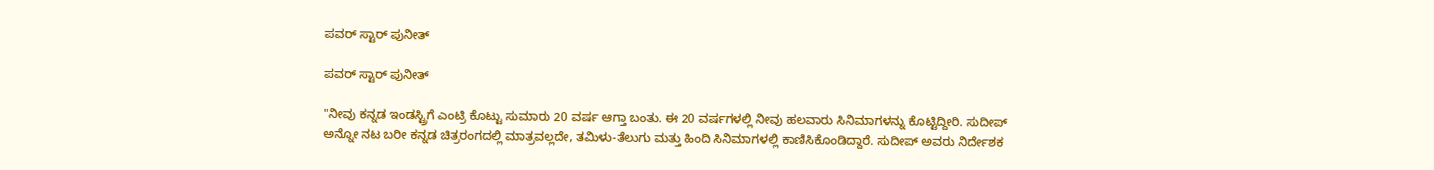ಪವರ್ ಸ್ಟಾರ್ ಪುನೀತ್

ಪವರ್ ಸ್ಟಾರ್ ಪುನೀತ್

"ನೀವು ಕನ್ನಡ ಇಂಡಸ್ಟ್ರಿಗೆ ಎಂಟ್ರಿ ಕೊಟ್ಟು ಸುಮಾರು 20 ವರ್ಷ ಆಗ್ತಾ ಬಂತು. ಈ 20 ವರ್ಷಗಳಲ್ಲಿ ನೀವು ಹಲವಾರು ಸಿನಿಮಾಗಳನ್ನು ಕೊಟ್ಟಿದ್ದೀರಿ. ಸುದೀಪ್ ಅನ್ನೋ ನಟ ಬರೀ ಕನ್ನಡ ಚಿತ್ರರಂಗದಲ್ಲಿ ಮಾತ್ರವಲ್ಲದೇ, ತಮಿಳು-ತೆಲುಗು ಮತ್ತು ಹಿಂದಿ ಸಿನಿಮಾಗಳಲ್ಲಿ ಕಾಣಿಸಿಕೊಂಡಿದ್ದಾರೆ. ಸುದೀಪ್ ಅವರು ನಿರ್ದೇಶಕ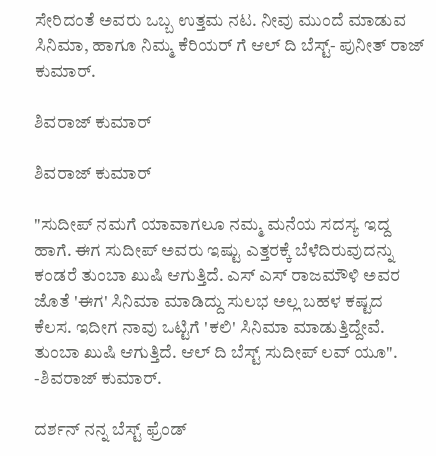ಸೇರಿದಂತೆ ಅವರು ಒಬ್ಬ ಉತ್ತಮ ನಟ. ನೀವು ಮುಂದೆ ಮಾಡುವ ಸಿನಿಮಾ, ಹಾಗೂ ನಿಮ್ಮ ಕೆರಿಯರ್ ಗೆ ಆಲ್ ದಿ ಬೆಸ್ಟ್- ಪುನೀತ್ ರಾಜ್ ಕುಮಾರ್.

ಶಿವರಾಜ್ ಕುಮಾರ್

ಶಿವರಾಜ್ ಕುಮಾರ್

"ಸುದೀಪ್ ನಮಗೆ ಯಾವಾಗಲೂ ನಮ್ಮ ಮನೆಯ ಸದಸ್ಯ ಇದ್ದ ಹಾಗೆ. ಈಗ ಸುದೀಪ್ ಅವರು ಇಷ್ಟು ಎತ್ತರಕ್ಕೆ ಬೆಳೆದಿರುವುದನ್ನು ಕಂಡರೆ ತುಂಬಾ ಖುಷಿ ಆಗುತ್ತಿದೆ. ಎಸ್ ಎಸ್ ರಾಜಮೌಳಿ ಅವರ ಜೊತೆ 'ಈಗ' ಸಿನಿಮಾ ಮಾಡಿದ್ದು ಸುಲಭ ಅಲ್ಲ ಬಹಳ ಕಷ್ಟದ ಕೆಲಸ. ಇದೀಗ ನಾವು ಒಟ್ಟಿಗೆ 'ಕಲಿ' ಸಿನಿಮಾ ಮಾಡುತ್ತಿದ್ದೇವೆ. ತುಂಬಾ ಖುಷಿ ಆಗುತ್ತಿದೆ. ಆಲ್ ದಿ ಬೆಸ್ಟ್ ಸುದೀಪ್ ಲವ್ ಯೂ". -ಶಿವರಾಜ್ ಕುಮಾರ್.

ದರ್ಶನ್ ನನ್ನ ಬೆಸ್ಟ್ ಫ್ರೆಂಡ್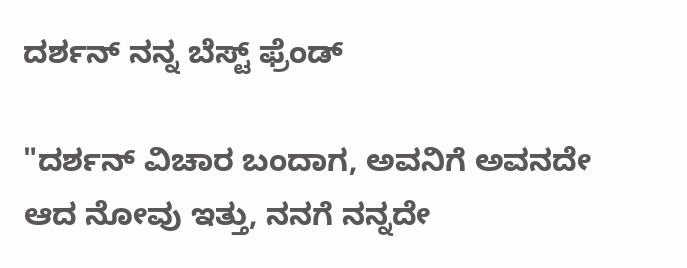ದರ್ಶನ್ ನನ್ನ ಬೆಸ್ಟ್ ಫ್ರೆಂಡ್

"ದರ್ಶನ್ ವಿಚಾರ ಬಂದಾಗ, ಅವನಿಗೆ ಅವನದೇ ಆದ ನೋವು ಇತ್ತು, ನನಗೆ ನನ್ನದೇ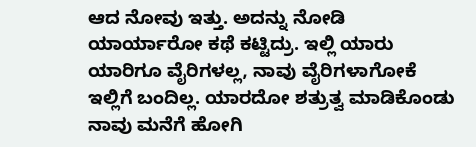ಆದ ನೋವು ಇತ್ತು. ಅದನ್ನು ನೋಡಿ ಯಾರ್ಯಾರೋ ಕಥೆ ಕಟ್ಟಿದ್ರು. ಇಲ್ಲಿ ಯಾರು ಯಾರಿಗೂ ವೈರಿಗಳಲ್ಲ, ನಾವು ವೈರಿಗಳಾಗೋಕೆ ಇಲ್ಲಿಗೆ ಬಂದಿಲ್ಲ. ಯಾರದೋ ಶತ್ರುತ್ವ ಮಾಡಿಕೊಂಡು ನಾವು ಮನೆಗೆ ಹೋಗಿ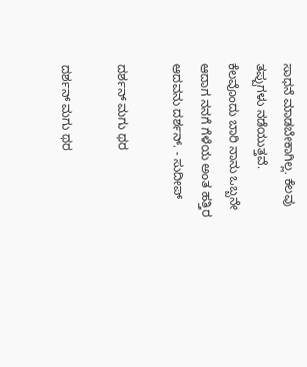ಸಾಧನೆ ಮಾಡಬೇಕಾಗಿಲ್ಲ. ಕೆಲವು ತಪ್ಪುಗಳು ನಡೆಯುತ್ತವೆ. ಕೆಲವೊಂದು ಬಾರಿ ನಾನು ಒಬ್ಬನೇ ಆದಾಗ ನನಗೆ ಗೆಳೆಯ ಅಂತ ಹತ್ತಿರ ಆದವನು ದರ್ಶನ್. - ಸುದೀಪ್

ದರ್ಶನ್ ಮಗು ಥರ

ದರ್ಶನ್ ಮಗು ಥರ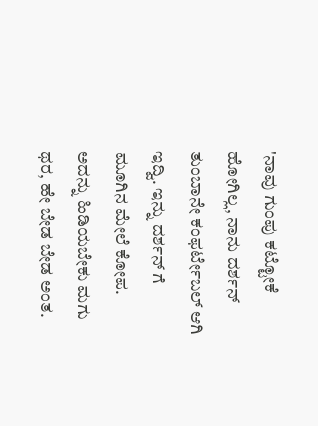'ನಾವು ಗುಂಪು ಕಟ್ಟೋಕೆ ಹೋಗಿಲ್ಲ, ನಾನು ದರ್ಶನ್ ತುಂಬಾನೇ ಕಂಫರ್ಟೇಬಲ್ ಆಗಿ ಇದ್ವಿ. ಇನ್ನು ದರ್ಶನ್ ಗೆ ಮೂಗಿನ ಮೇಲೆ ಕೋಪ. ಅದನ್ನು ಹಿಡಿಯಬೇಕು ಮಗು ಥರ, ಹೇ ಬೇಡ ಬೇಡ ಅಂತ.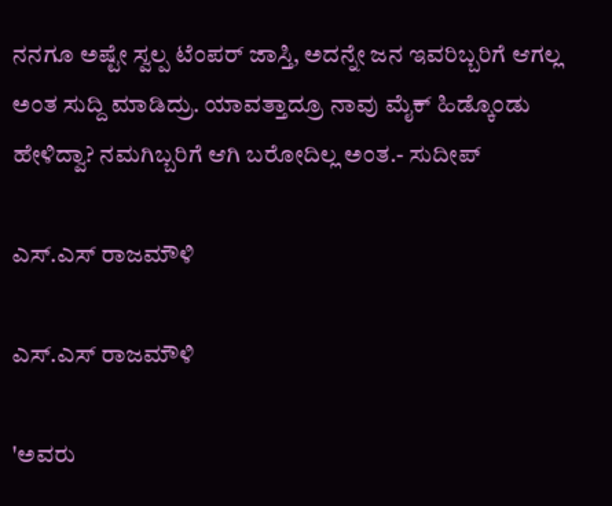ನನಗೂ ಅಷ್ಟೇ ಸ್ವಲ್ಪ ಟೆಂಪರ್ ಜಾಸ್ತಿ, ಅದನ್ನೇ ಜನ ಇವರಿಬ್ಬರಿಗೆ ಆಗಲ್ಲ ಅಂತ ಸುದ್ದಿ ಮಾಡಿದ್ರು. ಯಾವತ್ತಾದ್ರೂ ನಾವು ಮೈಕ್ ಹಿಡ್ಕೊಂಡು ಹೇಳಿದ್ವಾ? ನಮಗಿಬ್ಬರಿಗೆ ಆಗಿ ಬರೋದಿಲ್ಲ ಅಂತ.- ಸುದೀಪ್

ಎಸ್.ಎಸ್ ರಾಜಮೌಳಿ

ಎಸ್.ಎಸ್ ರಾಜಮೌಳಿ

'ಅವರು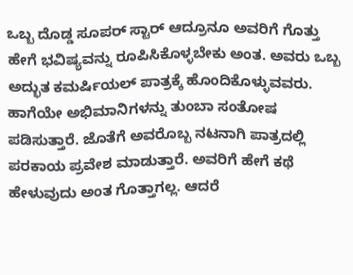ಒಬ್ಬ ದೊಡ್ಡ ಸೂಪರ್ ಸ್ಟಾರ್ ಆದ್ರೂನೂ ಅವರಿಗೆ ಗೊತ್ತು ಹೇಗೆ ಭವಿಷ್ಯವನ್ನು ರೂಪಿಸಿಕೊಳ್ಳಬೇಕು ಅಂತ. ಅವರು ಒಬ್ಬ ಅದ್ಭುತ ಕಮರ್ಷಿಯಲ್ ಪಾತ್ರಕ್ಕೆ ಹೊಂದಿಕೊಳ್ಳುವವರು. ಹಾಗೆಯೇ ಅಭಿಮಾನಿಗಳನ್ನು ತುಂಬಾ ಸಂತೋಷ ಪಡಿಸುತ್ತಾರೆ. ಜೊತೆಗೆ ಅವರೊಬ್ಬ ನಟನಾಗಿ ಪಾತ್ರದಲ್ಲಿ ಪರಕಾಯ ಪ್ರವೇಶ ಮಾಡುತ್ತಾರೆ. ಅವರಿಗೆ ಹೇಗೆ ಕಥೆ ಹೇಳುವುದು ಅಂತ ಗೊತ್ತಾಗಲ್ಲ. ಆದರೆ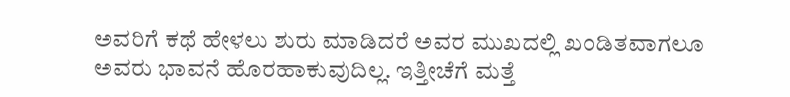ಅವರಿಗೆ ಕಥೆ ಹೇಳಲು ಶುರು ಮಾಡಿದರೆ ಅವರ ಮುಖದಲ್ಲಿ ಖಂಡಿತವಾಗಲೂ ಅವರು ಭಾವನೆ ಹೊರಹಾಕುವುದಿಲ್ಲ. ಇತ್ತೀಚೆಗೆ ಮತ್ತೆ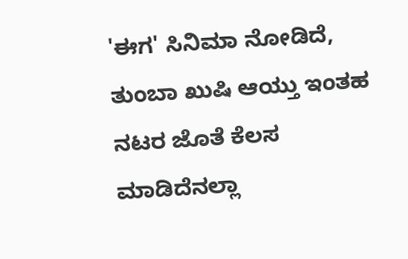'ಈಗ' ಸಿನಿಮಾ ನೋಡಿದೆ, ತುಂಬಾ ಖುಷಿ ಆಯ್ತು ಇಂತಹ ನಟರ ಜೊತೆ ಕೆಲಸ ಮಾಡಿದೆನಲ್ಲಾ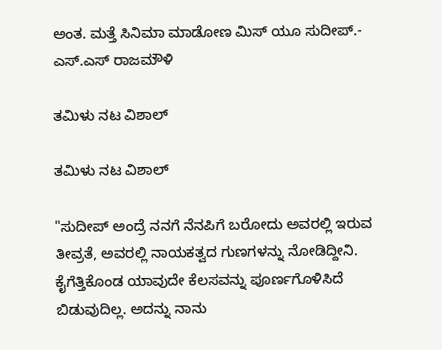ಅಂತ. ಮತ್ತೆ ಸಿನಿಮಾ ಮಾಡೋಣ ಮಿಸ್ ಯೂ ಸುದೀಪ್.- ಎಸ್.ಎಸ್ ರಾಜಮೌಳಿ

ತಮಿಳು ನಟ ವಿಶಾಲ್

ತಮಿಳು ನಟ ವಿಶಾಲ್

"ಸುದೀಪ್ ಅಂದ್ರೆ ನನಗೆ ನೆನಪಿಗೆ ಬರೋದು ಅವರಲ್ಲಿ ಇರುವ ತೀವ್ರತೆ, ಅವರಲ್ಲಿ ನಾಯಕತ್ವದ ಗುಣಗಳನ್ನು ನೋಡಿದ್ದೀನಿ. ಕೈಗೆತ್ತಿಕೊಂಡ ಯಾವುದೇ ಕೆಲಸವನ್ನು ಪೂರ್ಣಗೊಳಿಸಿದೆ ಬಿಡುವುದಿಲ್ಲ. ಅದನ್ನು ನಾನು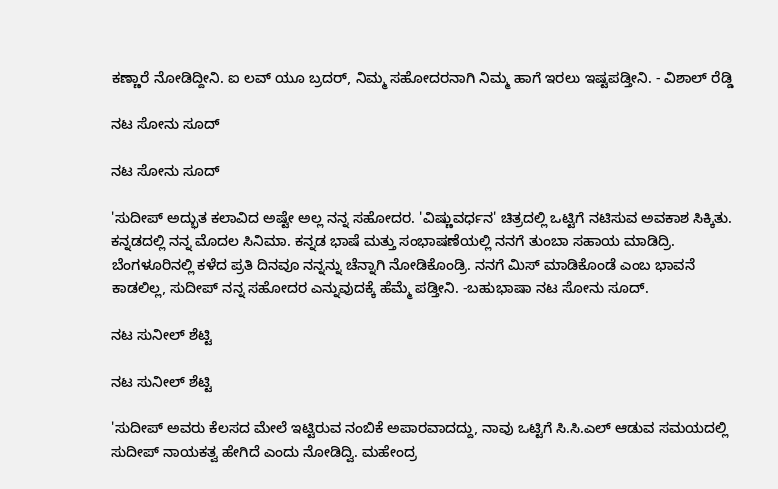ಕಣ್ಣಾರೆ ನೋಡಿದ್ದೀನಿ. ಐ ಲವ್ ಯೂ ಬ್ರದರ್, ನಿಮ್ಮ ಸಹೋದರನಾಗಿ ನಿಮ್ಮ ಹಾಗೆ ಇರಲು ಇಷ್ಟಪಡ್ತೀನಿ. - ವಿಶಾಲ್ ರೆಡ್ಡಿ

ನಟ ಸೋನು ಸೂದ್

ನಟ ಸೋನು ಸೂದ್

'ಸುದೀಪ್ ಅದ್ಭುತ ಕಲಾವಿದ ಅಷ್ಟೇ ಅಲ್ಲ ನನ್ನ ಸಹೋದರ. 'ವಿಷ್ಣುವರ್ಧನ' ಚಿತ್ರದಲ್ಲಿ ಒಟ್ಟಿಗೆ ನಟಿಸುವ ಅವಕಾಶ ಸಿಕ್ಕಿತು. ಕನ್ನಡದಲ್ಲಿ ನನ್ನ ಮೊದಲ ಸಿನಿಮಾ. ಕನ್ನಡ ಭಾಷೆ ಮತ್ತು ಸಂಭಾಷಣೆಯಲ್ಲಿ ನನಗೆ ತುಂಬಾ ಸಹಾಯ ಮಾಡಿದ್ರಿ. ಬೆಂಗಳೂರಿನಲ್ಲಿ ಕಳೆದ ಪ್ರತಿ ದಿನವೂ ನನ್ನನ್ನು ಚೆನ್ನಾಗಿ ನೋಡಿಕೊಂಡ್ರಿ. ನನಗೆ ಮಿಸ್ ಮಾಡಿಕೊಂಡೆ ಎಂಬ ಭಾವನೆ ಕಾಡಲಿಲ್ಲ, ಸುದೀಪ್ ನನ್ನ ಸಹೋದರ ಎನ್ನುವುದಕ್ಕೆ ಹೆಮ್ಮೆ ಪಡ್ತೀನಿ. -ಬಹುಭಾಷಾ ನಟ ಸೋನು ಸೂದ್.

ನಟ ಸುನೀಲ್ ಶೆಟ್ಟಿ

ನಟ ಸುನೀಲ್ ಶೆಟ್ಟಿ

'ಸುದೀಪ್ ಅವರು ಕೆಲಸದ ಮೇಲೆ ಇಟ್ಟಿರುವ ನಂಬಿಕೆ ಅಪಾರವಾದದ್ದು, ನಾವು ಒಟ್ಟಿಗೆ ಸಿ.ಸಿ.ಎಲ್ ಆಡುವ ಸಮಯದಲ್ಲಿ ಸುದೀಪ್ ನಾಯಕತ್ವ ಹೇಗಿದೆ ಎಂದು ನೋಡಿದ್ವಿ. ಮಹೇಂದ್ರ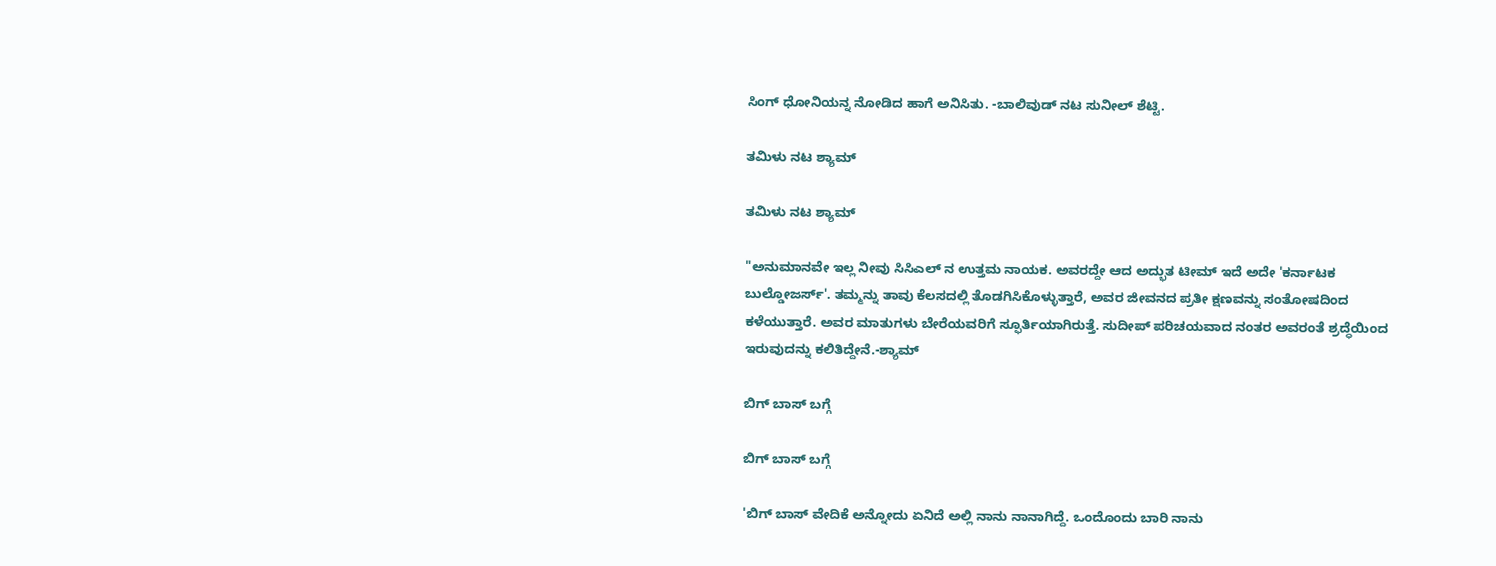ಸಿಂಗ್ ಧೋನಿಯನ್ನ ನೋಡಿದ ಹಾಗೆ ಅನಿಸಿತು. -ಬಾಲಿವುಡ್ ನಟ ಸುನೀಲ್ ಶೆಟ್ಟಿ.

ತಮಿಳು ನಟ ಶ್ಯಾಮ್

ತಮಿಳು ನಟ ಶ್ಯಾಮ್

"ಅನುಮಾನವೇ ಇಲ್ಲ ನೀವು ಸಿಸಿಎಲ್ ನ ಉತ್ತಮ ನಾಯಕ. ಅವರದ್ದೇ ಆದ ಅದ್ಭುತ ಟೀಮ್ ಇದೆ ಅದೇ 'ಕರ್ನಾಟಕ ಬುಲ್ಡೋಜರ್ಸ್'. ತಮ್ಮನ್ನು ತಾವು ಕೆಲಸದಲ್ಲಿ ತೊಡಗಿಸಿಕೊಳ್ಳುತ್ತಾರೆ, ಅವರ ಜೀವನದ ಪ್ರತೀ ಕ್ಷಣವನ್ನು ಸಂತೋಷದಿಂದ ಕಳೆಯುತ್ತಾರೆ. ಅವರ ಮಾತುಗಳು ಬೇರೆಯವರಿಗೆ ಸ್ಫೂರ್ತಿಯಾಗಿರುತ್ತೆ. ಸುದೀಪ್ ಪರಿಚಯವಾದ ನಂತರ ಅವರಂತೆ ಶ್ರದ್ಧೆಯಿಂದ ಇರುವುದನ್ನು ಕಲಿತಿದ್ದೇನೆ.-ಶ್ಯಾಮ್

ಬಿಗ್ ಬಾಸ್ ಬಗ್ಗೆ

ಬಿಗ್ ಬಾಸ್ ಬಗ್ಗೆ

'ಬಿಗ್ ಬಾಸ್ ವೇದಿಕೆ ಅನ್ನೋದು ಏನಿದೆ ಅಲ್ಲಿ ನಾನು ನಾನಾಗಿದ್ದೆ. ಒಂದೊಂದು ಬಾರಿ ನಾನು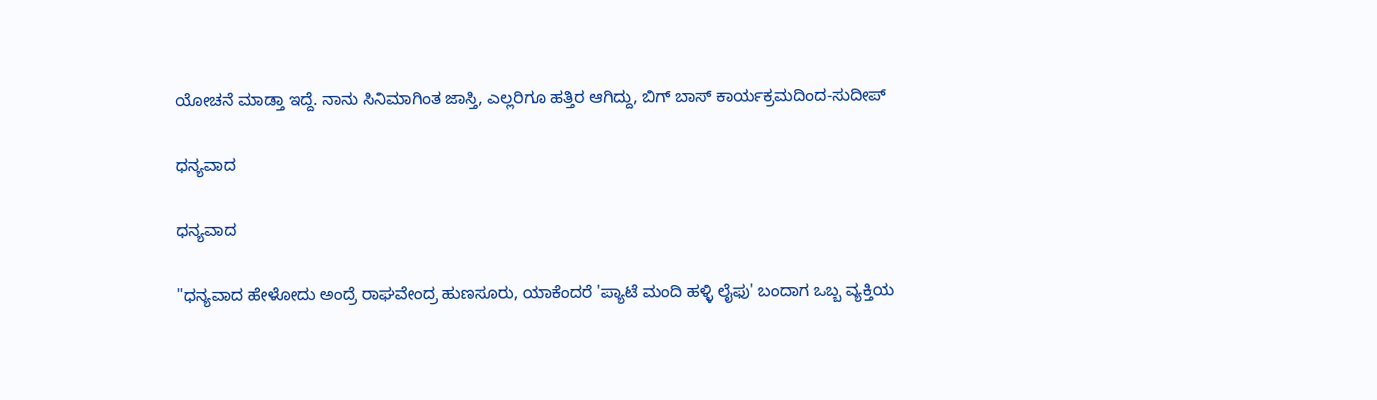ಯೋಚನೆ ಮಾಡ್ತಾ ಇದ್ದೆ. ನಾನು ಸಿನಿಮಾಗಿಂತ ಜಾಸ್ತಿ, ಎಲ್ಲರಿಗೂ ಹತ್ತಿರ ಆಗಿದ್ದು, ಬಿಗ್ ಬಾಸ್ ಕಾರ್ಯಕ್ರಮದಿಂದ-ಸುದೀಪ್

ಧನ್ಯವಾದ

ಧನ್ಯವಾದ

"ಧನ್ಯವಾದ ಹೇಳೋದು ಅಂದ್ರೆ ರಾಘವೇಂದ್ರ ಹುಣಸೂರು, ಯಾಕೆಂದರೆ 'ಪ್ಯಾಟೆ ಮಂದಿ ಹಳ್ಳಿ ಲೈಫು' ಬಂದಾಗ ಒಬ್ಬ ವ್ಯಕ್ತಿಯ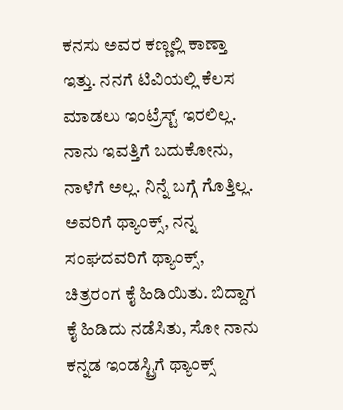ಕನಸು ಅವರ ಕಣ್ಣಲ್ಲಿ ಕಾಣ್ತಾ ಇತ್ತು. ನನಗೆ ಟಿವಿಯಲ್ಲಿ ಕೆಲಸ ಮಾಡಲು ಇಂಟ್ರೆಸ್ಟ್ ಇರಲಿಲ್ಲ. ನಾನು ಇವತ್ತಿಗೆ ಬದುಕೋನು, ನಾಳೆಗೆ ಅಲ್ಲ. ನಿನ್ನೆ ಬಗ್ಗೆ ಗೊತ್ತಿಲ್ಲ. ಅವರಿಗೆ ಥ್ಯಾಂಕ್ಸ್, ನನ್ನ ಸಂಘದವರಿಗೆ ಥ್ಯಾಂಕ್ಸ್, ಚಿತ್ರರಂಗ ಕೈ ಹಿಡಿಯಿತು. ಬಿದ್ದಾಗ ಕೈ ಹಿಡಿದು ನಡೆಸಿತು, ಸೋ ನಾನು ಕನ್ನಡ ಇಂಡಸ್ಟ್ರಿಗೆ ಥ್ಯಾಂಕ್ಸ್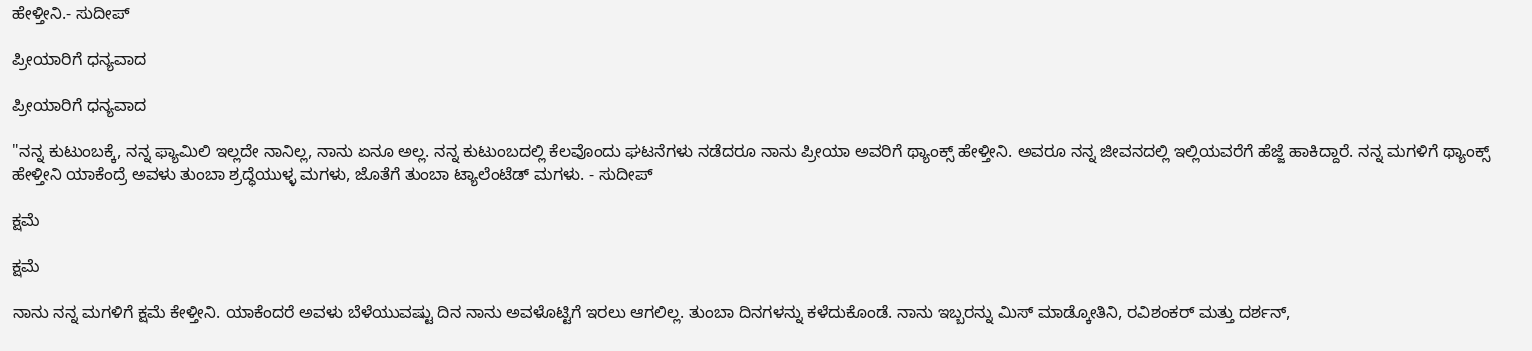ಹೇಳ್ತೀನಿ.- ಸುದೀಪ್

ಪ್ರೀಯಾರಿಗೆ ಧನ್ಯವಾದ

ಪ್ರೀಯಾರಿಗೆ ಧನ್ಯವಾದ

"ನನ್ನ ಕುಟುಂಬಕ್ಕೆ, ನನ್ನ ಫ್ಯಾಮಿಲಿ ಇಲ್ಲದೇ ನಾನಿಲ್ಲ, ನಾನು ಏನೂ ಅಲ್ಲ. ನನ್ನ ಕುಟುಂಬದಲ್ಲಿ ಕೆಲವೊಂದು ಘಟನೆಗಳು ನಡೆದರೂ ನಾನು ಪ್ರೀಯಾ ಅವರಿಗೆ ಥ್ಯಾಂಕ್ಸ್ ಹೇಳ್ತೀನಿ. ಅವರೂ ನನ್ನ ಜೀವನದಲ್ಲಿ ಇಲ್ಲಿಯವರೆಗೆ ಹೆಜ್ಜೆ ಹಾಕಿದ್ದಾರೆ. ನನ್ನ ಮಗಳಿಗೆ ಥ್ಯಾಂಕ್ಸ್ ಹೇಳ್ತೀನಿ ಯಾಕೆಂದ್ರೆ ಅವಳು ತುಂಬಾ ಶ್ರದ್ಧೆಯುಳ್ಳ ಮಗಳು, ಜೊತೆಗೆ ತುಂಬಾ ಟ್ಯಾಲೆಂಟೆಡ್ ಮಗಳು. - ಸುದೀಪ್

ಕ್ಷಮೆ

ಕ್ಷಮೆ

ನಾನು ನನ್ನ ಮಗಳಿಗೆ ಕ್ಷಮೆ ಕೇಳ್ತೀನಿ. ಯಾಕೆಂದರೆ ಅವಳು ಬೆಳೆಯುವಷ್ಟು ದಿನ ನಾನು ಅವಳೊಟ್ಟಿಗೆ ಇರಲು ಆಗಲಿಲ್ಲ. ತುಂಬಾ ದಿನಗಳನ್ನು ಕಳೆದುಕೊಂಡೆ. ನಾನು ಇಬ್ಬರನ್ನು ಮಿಸ್ ಮಾಡ್ಕೋತಿನಿ, ರವಿಶಂಕರ್ ಮತ್ತು ದರ್ಶನ್,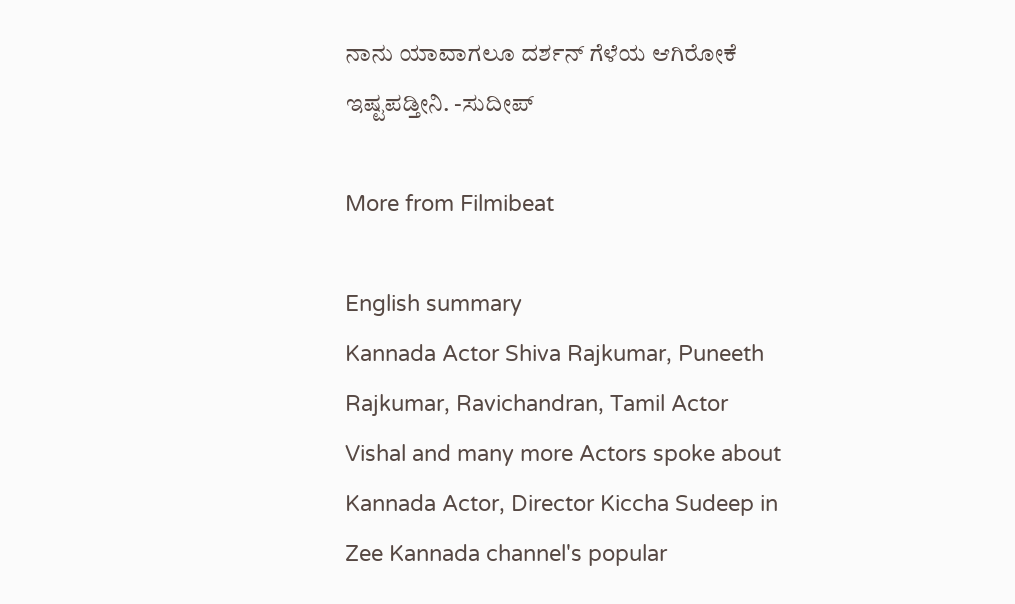ನಾನು ಯಾವಾಗಲೂ ದರ್ಶನ್ ಗೆಳೆಯ ಆಗಿರೋಕೆ ಇಷ್ಟಪಡ್ತೀನಿ. -ಸುದೀಪ್

More from Filmibeat

English summary
Kannada Actor Shiva Rajkumar, Puneeth Rajkumar, Ravichandran, Tamil Actor Vishal and many more Actors spoke about Kannada Actor, Director Kiccha Sudeep in Zee Kannada channel's popular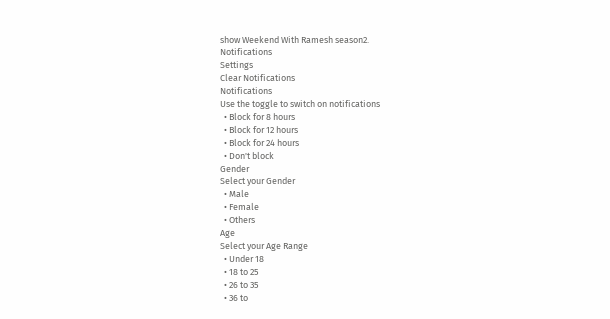show Weekend With Ramesh season2.
Notifications
Settings
Clear Notifications
Notifications
Use the toggle to switch on notifications
  • Block for 8 hours
  • Block for 12 hours
  • Block for 24 hours
  • Don't block
Gender
Select your Gender
  • Male
  • Female
  • Others
Age
Select your Age Range
  • Under 18
  • 18 to 25
  • 26 to 35
  • 36 to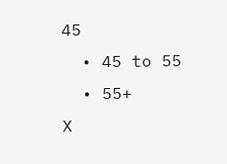45
  • 45 to 55
  • 55+
X